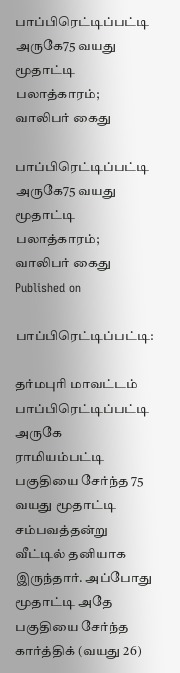பாப்பிரெட்டிப்பட்டி அருகே75 வயது மூதாட்டி பலாத்காரம்; வாலிபர் கைது

பாப்பிரெட்டிப்பட்டி அருகே75 வயது மூதாட்டி பலாத்காரம்; வாலிபர் கைது
Published on

பாப்பிரெட்டிப்பட்டி:

தர்மபுரி மாவட்டம் பாப்பிரெட்டிப்பட்டி அருகே ராமியம்பட்டி பகுதியை சேர்ந்த 75 வயது மூதாட்டி சம்பவத்தன்று வீட்டில் தனியாக இருந்தார். அப்போது மூதாட்டி அதே பகுதியை சேர்ந்த கார்த்திக் (வயது 26)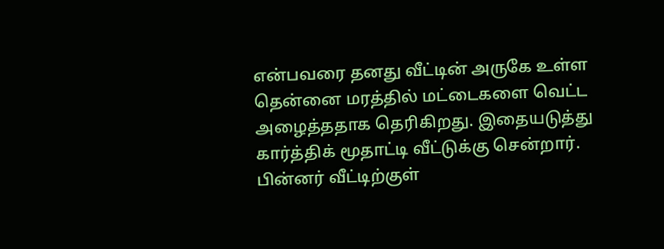என்பவரை தனது வீட்டின் அருகே உள்ள தென்னை மரத்தில் மட்டைகளை வெட்ட அழைத்ததாக தெரிகிறது. இதையடுத்து கார்த்திக் மூதாட்டி வீட்டுக்கு சென்றார். பின்னர் வீட்டிற்குள்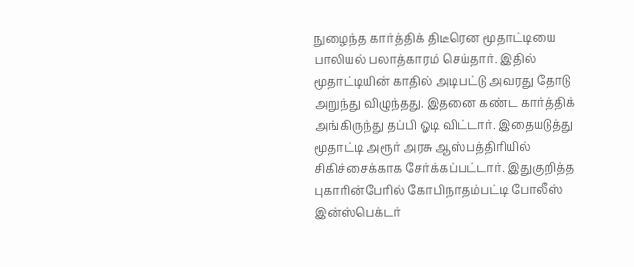நுழைந்த கார்த்திக் திடீரென மூதாட்டியை பாலியல் பலாத்காரம் செய்தார். இதில் மூதாட்டியின் காதில் அடிபட்டு அவரது தோடு அறுந்து விழுந்தது. இதனை கண்ட கார்த்திக் அங்கிருந்து தப்பி ஓடி விட்டார். இதையடுத்து மூதாட்டி அரூர் அரசு ஆஸ்பத்திரியில் சிகிச்சைக்காக சேர்க்கப்பட்டார். இதுகுறித்த புகாரின்பேரில் கோபிநாதம்பட்டி போலீஸ் இன்ஸ்பெக்டர்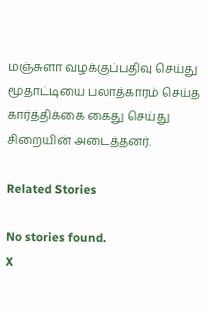மஞ்சுளா வழக்குப்பதிவு செய்து மூதாட்டியை பலாத்காரம் செய்த கார்த்திக்கை கைது செய்து சிறையின் அடைத்தனர்.

Related Stories

No stories found.
X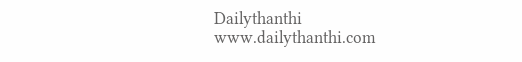Dailythanthi
www.dailythanthi.com